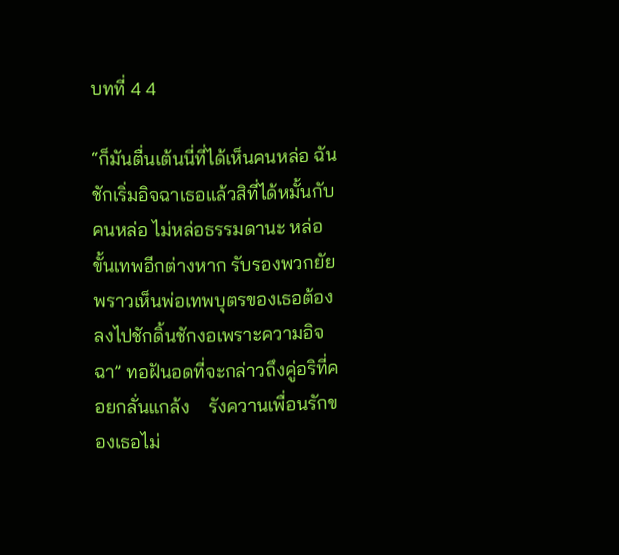บทที่ 4 4

“ก็มันตื่นเต้นนี่ที่ได้เห็นคนหล่อ ฉันชักเริ่มอิจฉาเธอแล้วสิที่ได้หมั้นกับคนหล่อ ไม่หล่อธรรมดานะ หล่อขั้นเทพอีกต่างหาก รับรองพวกยัยพราวเห็นพ่อเทพบุตรของเธอต้องลงไปชักดิ้นชักงอเพราะความอิจฉา” ทอฝันอดที่จะกล่าวถึงคู่อริที่คอยกลั่นแกล้ง    รังควานเพื่อนรักของเธอไม่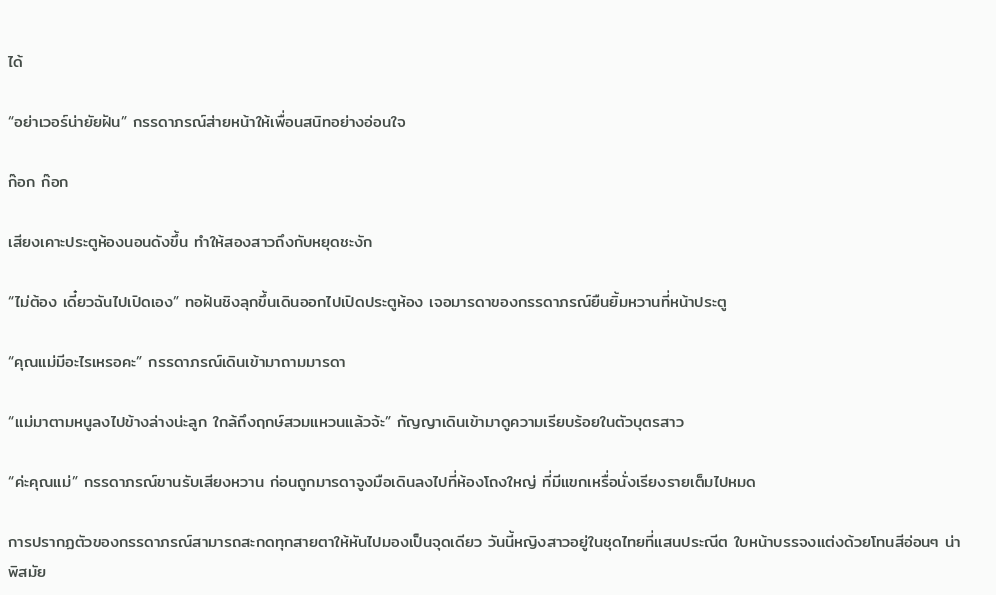ได้

“อย่าเวอร์น่ายัยฝัน” กรรดาภรณ์ส่ายหน้าให้เพื่อนสนิทอย่างอ่อนใจ

ก๊อก ก๊อก

เสียงเคาะประตูห้องนอนดังขึ้น ทำให้สองสาวถึงกับหยุดชะงัก

“ไม่ต้อง เดี๋ยวฉันไปเปิดเอง” ทอฝันชิงลุกขึ้นเดินออกไปเปิดประตูห้อง เจอมารดาของกรรดาภรณ์ยืนยิ้มหวานที่หน้าประตู

“คุณแม่มีอะไรเหรอคะ” กรรดาภรณ์เดินเข้ามาถามมารดา

“แม่มาตามหนูลงไปข้างล่างน่ะลูก ใกล้ถึงฤกษ์สวมแหวนแล้วจ้ะ” กัญญาเดินเข้ามาดูความเรียบร้อยในตัวบุตรสาว

“ค่ะคุณแม่” กรรดาภรณ์ขานรับเสียงหวาน ก่อนถูกมารดาจูงมือเดินลงไปที่ห้องโถงใหญ่ ที่มีแขกเหรื่อนั่งเรียงรายเต็มไปหมด

การปรากฏตัวของกรรดาภรณ์สามารถสะกดทุกสายตาให้หันไปมองเป็นจุดเดียว วันนี้หญิงสาวอยู่ในชุดไทยที่แสนประณีต ใบหน้าบรรจงแต่งด้วยโทนสีอ่อนๆ น่าพิสมัย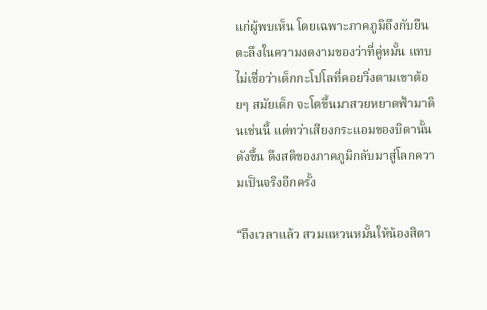แก่ผู้พบเห็น โดยเฉพาะภาคภูมิถึงกับยืนตะลึงในความงดงามของว่าที่คู่หมั้น แทบไม่เชื่อว่าเด็กกะโปโลที่คอยวิ่งตามเขาต้อยๆ สมัยเด็ก จะโตขึ้นมาสวยหยาดฟ้ามาดินเช่นนี้ แต่ทว่าเสียงกระแอมของบิดานั้นดังขึ้น ดึงสติของภาคภูมิกลับมาสู่โลกความเป็นจริงอีกครั้ง

“ถึงเวลาแล้ว สวมแหวนหมั้นให้น้องสิตา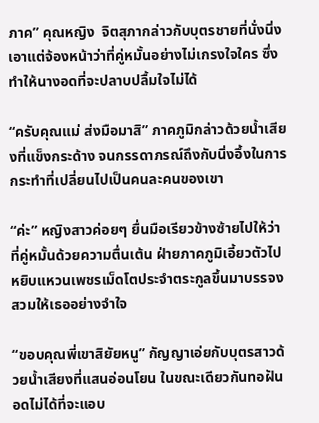ภาค” คุณหญิง  จิตสุภากล่าวกับบุตรชายที่นั่งนิ่ง เอาแต่จ้องหน้าว่าที่คู่หมั้นอย่างไม่เกรงใจใคร ซึ่งทำให้นางอดที่จะปลาบปลื้มใจไม่ได้

“ครับคุณแม่ ส่งมือมาสิ” ภาคภูมิกล่าวด้วยน้ำเสียงที่แข็งกระด้าง จนกรรดาภรณ์ถึงกับนิ่งอึ้งในการกระทำที่เปลี่ยนไปเป็นคนละคนของเขา

“ค่ะ” หญิงสาวค่อยๆ ยื่นมือเรียวข้างซ้ายไปให้ว่าที่คู่หมั้นด้วยความตื่นเต้น ฝ่ายภาคภูมิเอี้ยวตัวไปหยิบแหวนเพชรเม็ดโตประจำตระกูลขึ้นมาบรรจงสวมให้เธออย่างจำใจ

“ขอบคุณพี่เขาสิยัยหนู” กัญญาเอ่ยกับบุตรสาวด้วยน้ำเสียงที่แสนอ่อนโยน ในขณะเดียวกันทอฝันอดไม่ได้ที่จะแอบ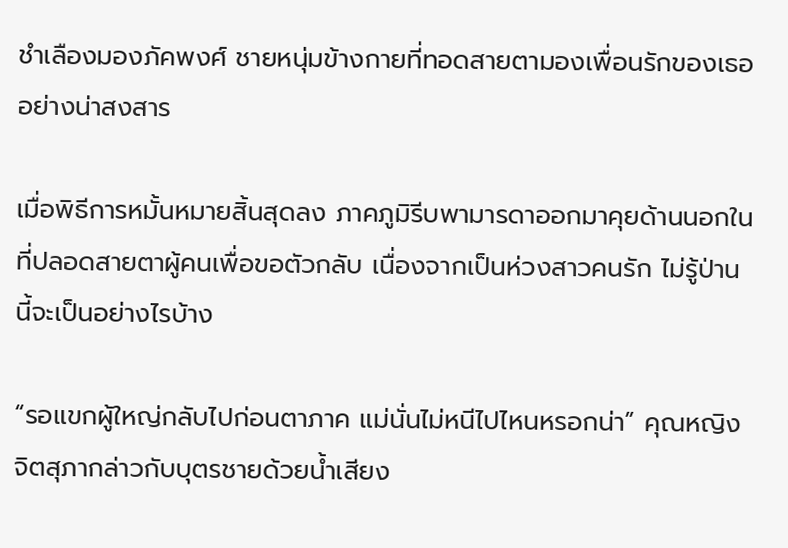ชำเลืองมองภัคพงศ์ ชายหนุ่มข้างกายที่ทอดสายตามองเพื่อนรักของเธออย่างน่าสงสาร

เมื่อพิธีการหมั้นหมายสิ้นสุดลง ภาคภูมิรีบพามารดาออกมาคุยด้านนอกในที่ปลอดสายตาผู้คนเพื่อขอตัวกลับ เนื่องจากเป็นห่วงสาวคนรัก ไม่รู้ป่านนี้จะเป็นอย่างไรบ้าง

“รอแขกผู้ใหญ่กลับไปก่อนตาภาค แม่นั่นไม่หนีไปไหนหรอกน่า” คุณหญิงจิตสุภากล่าวกับบุตรชายด้วยน้ำเสียง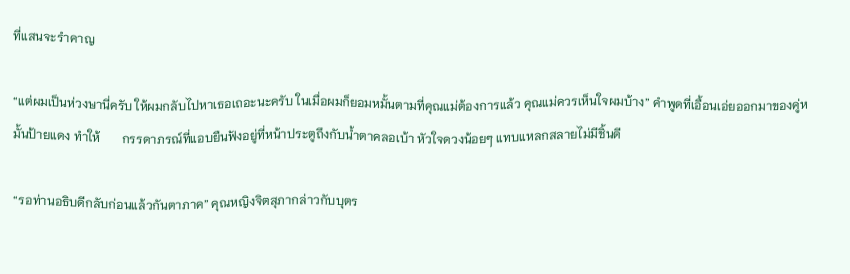ที่แสนจะรำคาญ

“แต่ผมเป็นห่วงษานี่ครับ ให้ผมกลับไปหาเธอเถอะนะครับ ในเมื่อผมก็ยอมหมั้นตามที่คุณแม่ต้องการแล้ว คุณแม่ควรเห็นใจผมบ้าง” คำพูดที่เอื้อนเอ่ยออกมาของคู่หมั้นป้ายแดง ทำให้       กรรดาภรณ์ที่แอบยืนฟังอยู่ที่หน้าประตูถึงกับน้ำตาคลอเบ้า หัวใจดวงน้อยๆ แทบแหลกสลายไม่มีชิ้นดี

“รอท่านอธิบดีกลับก่อนแล้วกันตาภาค” คุณหญิงจิตสุภากล่าวกับบุตร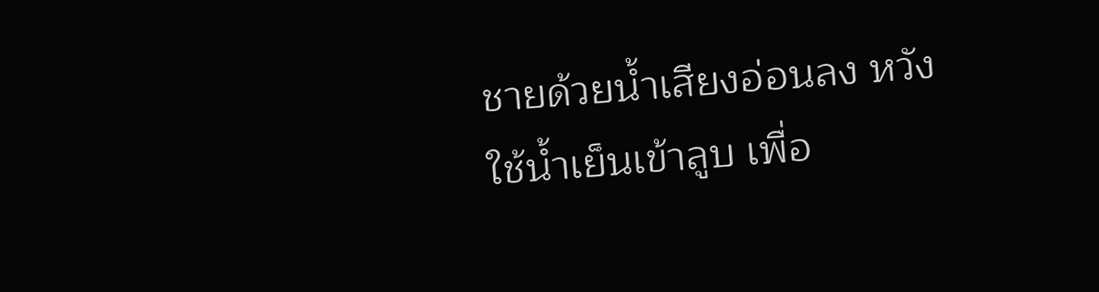ชายด้วยน้ำเสียงอ่อนลง หวังใช้น้ำเย็นเข้าลูบ เพื่อ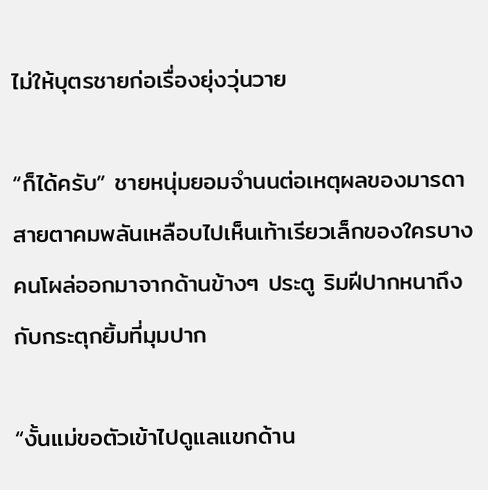ไม่ให้บุตรชายก่อเรื่องยุ่งวุ่นวาย

“ก็ได้ครับ” ชายหนุ่มยอมจำนนต่อเหตุผลของมารดา สายตาคมพลันเหลือบไปเห็นเท้าเรียวเล็กของใครบางคนโผล่ออกมาจากด้านข้างๆ ประตู ริมฝีปากหนาถึงกับกระตุกยิ้มที่มุมปาก

“งั้นแม่ขอตัวเข้าไปดูแลแขกด้าน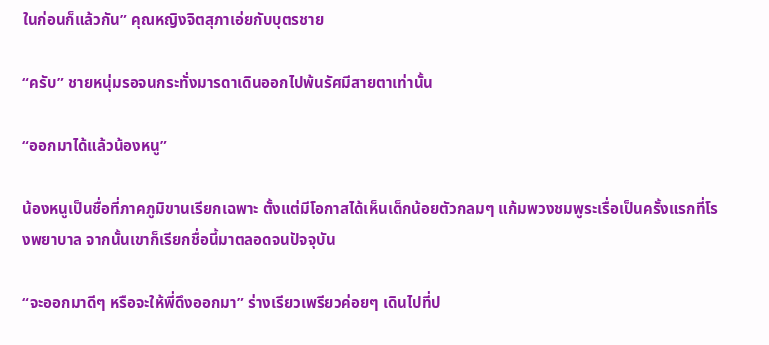ในก่อนก็แล้วกัน” คุณหญิงจิตสุภาเอ่ยกับบุตรชาย

“ครับ” ชายหนุ่มรอจนกระทั่งมารดาเดินออกไปพ้นรัศมีสายตาเท่านั้น

“ออกมาได้แล้วน้องหนู”

น้องหนูเป็นชื่อที่ภาคภูมิขานเรียกเฉพาะ ตั้งแต่มีโอกาสได้เห็นเด็กน้อยตัวกลมๆ แก้มพวงชมพูระเรื่อเป็นครั้งแรกที่โรงพยาบาล จากนั้นเขาก็เรียกชื่อนี้มาตลอดจนปัจจุบัน

“จะออกมาดีๆ หรือจะให้พี่ดึงออกมา” ร่างเรียวเพรียวค่อยๆ เดินไปที่ป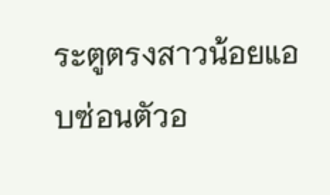ระตูตรงสาวน้อยแอบซ่อนตัวอ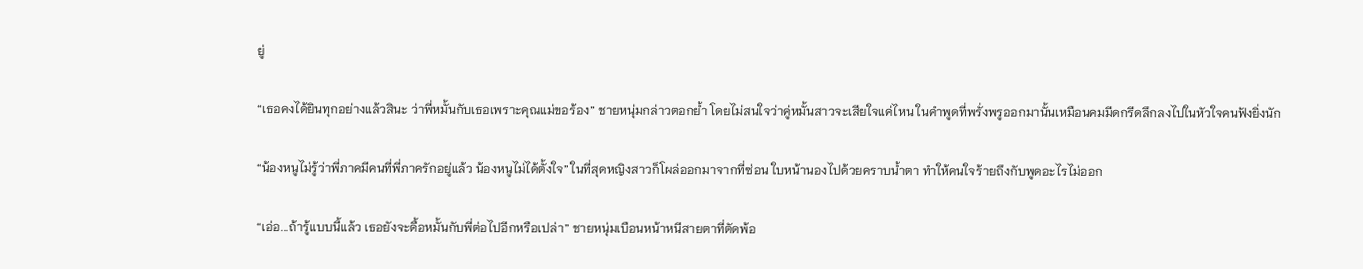ยู่

“เธอคงได้ยินทุกอย่างแล้วสินะ ว่าพี่หมั้นกับเธอเพราะคุณแม่ขอร้อง” ชายหนุ่มกล่าวตอกย้ำ โดยไม่สนใจว่าคู่หมั้นสาวจะเสียใจแค่ไหน ในคำพูดที่พรั่งพรูออกมานั้นเหมือนคมมีดกรีดลึกลงไปในหัวใจคนฟังยิ่งนัก

“น้องหนูไม่รู้ว่าพี่ภาคมีคนที่พี่ภาครักอยู่แล้ว น้องหนูไม่ได้ตั้งใจ” ในที่สุดหญิงสาวก็โผล่ออกมาจากที่ซ่อน ใบหน้านองไปด้วยคราบน้ำตา ทำให้คนใจร้ายถึงกับพูดอะไรไม่ออก

“เอ่อ...ถ้ารู้แบบนี้แล้ว เธอยังจะดื้อหมั้นกับพี่ต่อไปอีกหรือเปล่า” ชายหนุ่มเบือนหน้าหนีสายตาที่ตัดพ้อ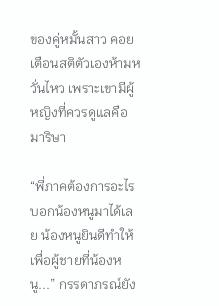ของคู่หมั้นสาว คอยเตือนสติตัวเองห้ามหวั่นไหว เพราะเขามีผู้หญิงที่ควรดูแลคือมาริษา

“พี่ภาคต้องการอะไรบอกน้องหนูมาได้เลย น้องหนูยินดีทำให้ เพื่อผู้ชายที่น้องหนู...” กรรดาภรณ์ยัง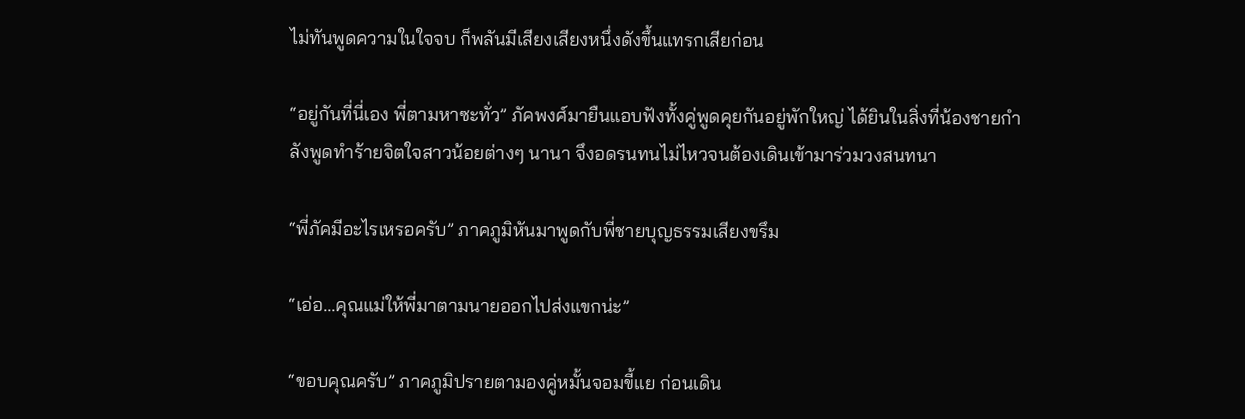ไม่ทันพูดความในใจจบ ก็พลันมีเสียงเสียงหนึ่งดังขึ้นแทรกเสียก่อน

“อยู่กันที่นี่เอง พี่ตามหาซะทั่ว” ภัคพงศ์มายืนแอบฟังทั้งคู่พูดคุยกันอยู่พักใหญ่ ได้ยินในสิ่งที่น้องชายกำลังพูดทำร้ายจิตใจสาวน้อยต่างๆ นานา จึงอดรนทนไม่ไหวจนต้องเดินเข้ามาร่วมวงสนทนา

“พี่ภัคมีอะไรเหรอครับ” ภาคภูมิหันมาพูดกับพี่ชายบุญธรรมเสียงขรึม

“เอ่อ...คุณแม่ให้พี่มาตามนายออกไปส่งแขกน่ะ”

“ขอบคุณครับ” ภาคภูมิปรายตามองคู่หมั้นจอมขี้แย ก่อนเดิน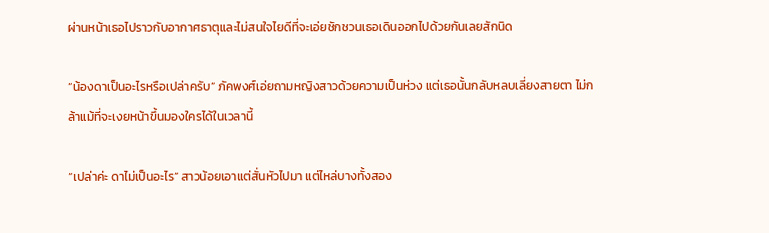ผ่านหน้าเธอไปราวกับอากาศธาตุและไม่สนใจไยดีที่จะเอ่ยชักชวนเธอเดินออกไปด้วยกันเลยสักนิด

“น้องดาเป็นอะไรหรือเปล่าครับ” ภัคพงศ์เอ่ยถามหญิงสาวด้วยความเป็นห่วง แต่เธอนั้นกลับหลบเลี่ยงสายตา ไม่กล้าแม้ที่จะเงยหน้าขึ้นมองใครได้ในเวลานี้

“เปล่าค่ะ ดาไม่เป็นอะไร” สาวน้อยเอาแต่สั่นหัวไปมา แต่ไหล่บางทั้งสอง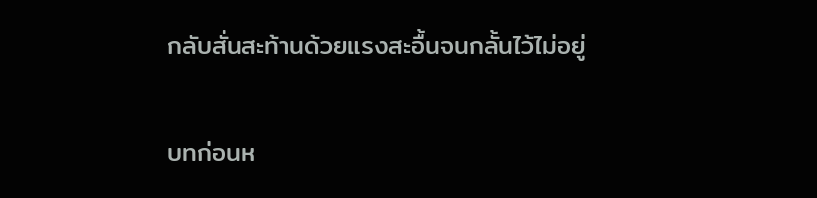กลับสั่นสะท้านด้วยแรงสะอื้นจนกลั้นไว้ไม่อยู่

บทก่อนห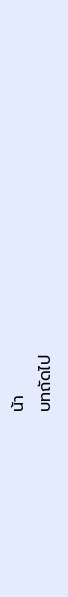น้า
บทถัดไป